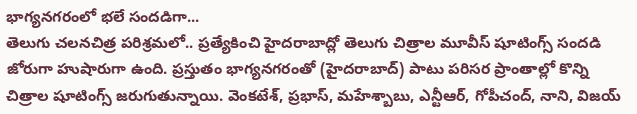భాగ్యనగరంలో భలే సందడిగా...
తెలుగు చలనచిత్ర పరిశ్రమలో.. ప్రత్యేకించి హైదరాబాద్లో తెలుగు చిత్రాల మూవీస్ షూటింగ్స్ సందడి జోరుగా హుషారుగా ఉంది. ప్రస్తుతం భాగ్యనగరంతో (హైదరాబాద్) పాటు పరిసర ప్రాంతాల్లో కొన్ని చిత్రాల షూటింగ్స్ జరుగుతున్నాయి. వెంకటేశ్, ప్రభాస్, మహేశ్బాబు, ఎన్టీఆర్, గోపీచంద్, నాని, విజయ్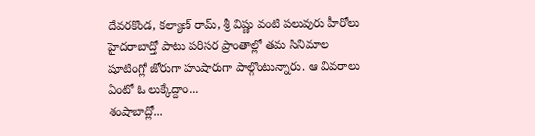దేవరకొండ, కల్యాణ్ రామ్, శ్రీ విష్ణు వంటి పలువురు హీరోలు హైదరాబాద్తో పాటు పరిసర ప్రాంతాల్లో తమ సినిమాల షూటింగ్లో జోరుగా హుషారుగా పాల్గొంటున్నారు. ఆ వివరాలు ఏంటో ఓ లుక్కేద్దాం...
శంషాబాద్లో...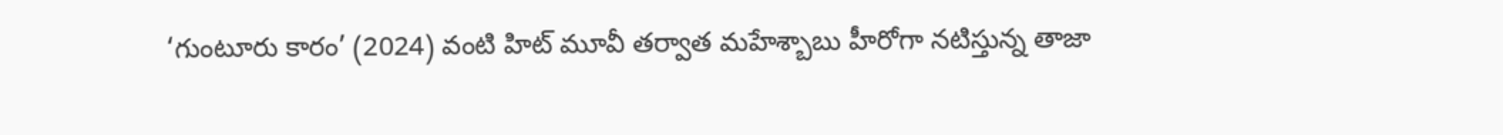‘గుంటూరు కారం’ (2024) వంటి హిట్ మూవీ తర్వాత మహేశ్బాబు హీరోగా నటిస్తున్న తాజా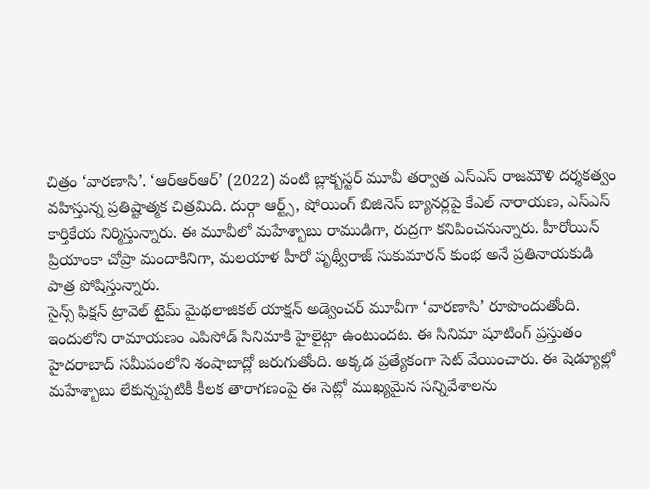చిత్రం ‘వారణాసి’. ‘ఆర్ఆర్ఆర్’ (2022) వంటి బ్లాక్బస్టర్ మూవీ తర్వాత ఎస్ఎస్ రాజమౌళి దర్శకత్వం వహిస్తున్న ప్రతిష్టాత్మక చిత్రమిది. దుర్గా ఆర్ట్స్, షోయింగ్ బిజినెస్ బ్యానర్లపై కేఎల్ నారాయణ, ఎస్ఎస్ కార్తికేయ నిర్మిస్తున్నారు. ఈ మూవీలో మహేశ్బాబు రాముడిగా, రుద్రగా కనిపించనున్నారు. హీరోయిన్ ప్రియాంకా చోప్రా మందాకినిగా, మలయాళ హీరో పృథ్వీరాజ్ సుకుమారన్ కుంభ అనే ప్రతినాయకుడి పాత్ర పోషిస్తున్నారు.
సైన్స్ ఫిక్షన్ ట్రావెల్ టైమ్ మైథలాజికల్ యాక్షన్ అడ్వెంచర్ మూవీగా ‘వారణాసి’ రూపొందుతోంది. ఇందులోని రామాయణం ఎపిసోడ్ సినిమాకి హైలైట్గా ఉంటుందట. ఈ సినిమా షూటింగ్ ప్రస్తుతం హైదరాబాద్ సమీపంలోని శంషాబాద్లో జరుగుతోంది. అక్కడ ప్రత్యేకంగా సెట్ వేయించారు. ఈ షెడ్యూల్లో మహేశ్బాబు లేకున్నప్పటికీ కీలక తారాగణంపై ఈ సెట్లో ముఖ్యమైన సన్నివేశాలను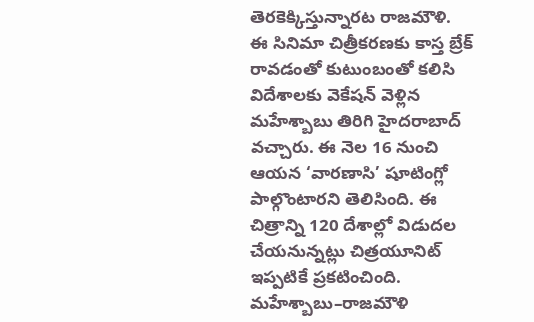తెరకెక్కిస్తున్నారట రాజమౌళి.
ఈ సినిమా చిత్రీకరణకు కాస్త బ్రేక్ రావడంతో కుటుంబంతో కలిసి విదేశాలకు వెకేషన్ వెళ్లిన మహేశ్బాబు తిరిగి హైదరాబాద్ వచ్చారు. ఈ నెల 16 నుంచి ఆయన ‘వారణాసి’ షూటింగ్లో పాల్గొంటారని తెలిసింది. ఈ చిత్రాన్ని 120 దేశాల్లో విడుదల చేయనున్నట్లు చిత్రయూనిట్ ఇప్పటికే ప్రకటించింది. మహేశ్బాబు–రాజమౌళి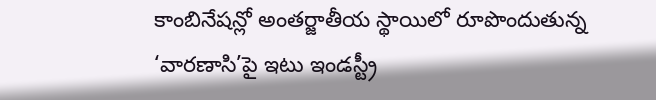కాంబినేషన్లో అంతర్జాతీయ స్థాయిలో రూపొందుతున్న ‘వారణాసి’పై ఇటు ఇండస్ట్రీ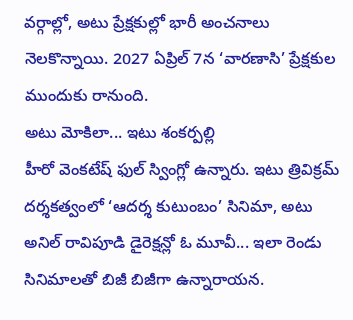వర్గాల్లో, అటు ప్రేక్షకుల్లో భారీ అంచనాలు నెలకొన్నాయి. 2027 ఏప్రిల్ 7న ‘వారణాసి’ ప్రేక్షకుల ముందుకు రానుంది.
అటు మోకిలా... ఇటు శంకర్పల్లి
హీరో వెంకటేష్ ఫుల్ స్వింగ్లో ఉన్నారు. ఇటు త్రివిక్రమ్ దర్శకత్వంలో ‘ఆదర్శ కుటుంబం’ సినిమా, అటు అనిల్ రావిపూడి డైరెక్షన్లో ఓ మూవీ... ఇలా రెండు సినిమాలతో బిజీ బిజీగా ఉన్నారాయన.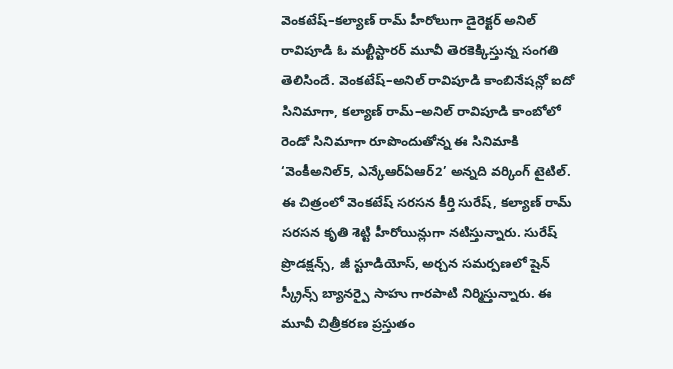వెంకటేష్–కల్యాణ్ రామ్ హీరోలుగా డైరెక్టర్ అనిల్ రావిపూడి ఓ మల్టీస్టారర్ మూవీ తెరకెక్కిస్తున్న సంగతి తెలిసిందే. వెంకటేష్–అనిల్ రావిపూడి కాంబినేషన్లో ఐదో సినిమాగా, కల్యాణ్ రామ్–అనిల్ రావిపూడి కాంబోలో రెండో సినిమాగా రూపొందుతోన్న ఈ సినిమాకి ‘వెంకీఅనిల్5, ఎన్కేఆర్ఏఆర్2’ అన్నది వర్కింగ్ టైటిల్.
ఈ చిత్రంలో వెంకటేష్ సరసన కీర్తి సురేష్, కల్యాణ్ రామ్ సరసన కృతి శెట్టి హీరోయిన్లుగా నటిస్తున్నారు. సురేష్ ప్రొడక్షన్స్, జీ స్టూడియోస్, అర్చన సమర్పణలో షైన్ స్క్రీన్స్ బ్యానర్పై సాహు గారపాటి నిర్మిస్తున్నారు. ఈ మూవీ చిత్రీకరణ ప్రస్తుతం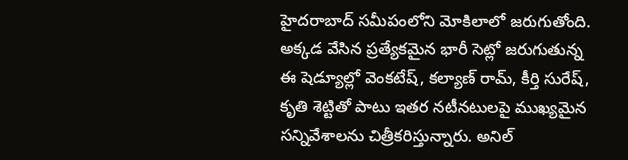హైదరాబాద్ సమీపంలోని మోకిలాలో జరుగుతోంది. అక్కడ వేసిన ప్రత్యేకమైన భారీ సెట్లో జరుగుతున్న ఈ షెడ్యూల్లో వెంకటేష్, కల్యాణ్ రామ్, కీర్తి సురేష్, కృతి శెట్టితో పాటు ఇతర నటీనటులపై ముఖ్యమైన సన్నివేశాలను చిత్రీకరిస్తున్నారు. అనిల్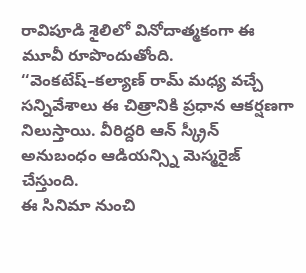రావిపూడి శైలిలో వినోదాత్మకంగా ఈ మూవీ రూపొందుతోంది. ‘‘వెంకటేష్–కల్యాణ్ రామ్ మధ్య వచ్చే సన్నివేశాలు ఈ చిత్రానికి ప్రధాన ఆకర్షణగా నిలుస్తాయి. వీరిద్దరి ఆన్ స్క్రీన్ అనుబంధం ఆడియన్స్ని మెస్మరైజ్ చేస్తుంది.
ఈ సినిమా నుంచి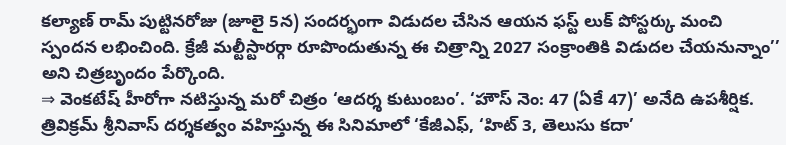కల్యాణ్ రామ్ పుట్టినరోజు (జూలై 5న) సందర్భంగా విడుదల చేసిన ఆయన ఫస్ట్ లుక్ పోస్టర్కు మంచి స్పందన లభించింది. క్రేజీ మల్టీస్టారర్గా రూపొందుతున్న ఈ చిత్రాన్ని 2027 సంక్రాంతికి విడుదల చేయనున్నాం’’ అని చిత్రబృందం పేర్కొంది.
⇒ వెంకటేష్ హీరోగా నటిస్తున్న మరో చిత్రం ‘ఆదర్శ కుటుంబం’. ‘హౌస్ నెం: 47 (ఏకే 47)’ అనేది ఉపశీర్షిక. త్రివిక్రమ్ శ్రీనివాస్ దర్శకత్వం వహిస్తున్న ఈ సినిమాలో ‘కేజీఎఫ్, ‘హిట్ 3, తెలుసు కదా’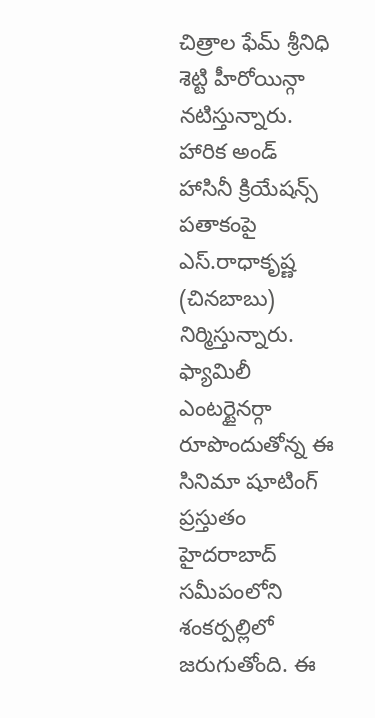చిత్రాల ఫేమ్ శ్రీనిధి శెట్టి హీరోయిన్గా నటిస్తున్నారు. హారిక అండ్ హాసినీ క్రియేషన్స్ పతాకంపై ఎస్.రాధాకృష్ణ (చినబాబు) నిర్మిస్తున్నారు. ఫ్యామిలీ ఎంటర్టైనర్గా రూపొందుతోన్న ఈ సినిమా షూటింగ్ ప్రస్తుతం హైదరాబాద్ సమీపంలోని శంకర్పల్లిలో జరుగుతోంది. ఈ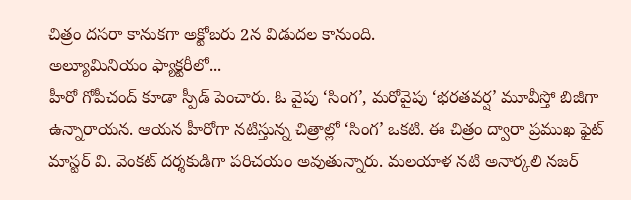చిత్రం దసరా కానుకగా అక్టోబరు 2న విడుదల కానుంది.
అల్యూమినియం ఫ్యాక్టరీలో...
హీరో గోపీచంద్ కూడా స్పీడ్ పెంచారు. ఓ వైపు ‘సింగ’, మరోవైపు ‘భరతవర్ష’ మూవీస్తో బిజీగా ఉన్నారాయన. ఆయన హీరోగా నటిస్తున్న చిత్రాల్లో ‘సింగ’ ఒకటి. ఈ చిత్రం ద్వారా ప్రముఖ ఫైట్ మాస్టర్ వి. వెంకట్ దర్శకుడిగా పరిచయం అవుతున్నారు. మలయాళ నటి అనార్కలి నజర్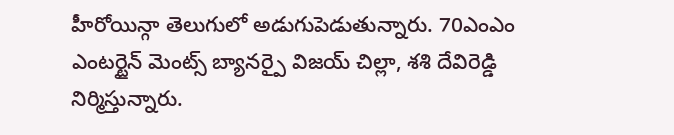హీరోయిన్గా తెలుగులో అడుగుపెడుతున్నారు. 70ఎంఎం ఎంటర్టైన్ మెంట్స్ బ్యానర్పై విజయ్ చిల్లా, శశి దేవిరెడ్డి నిర్మిస్తున్నారు.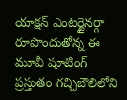యాక్షన్ ఎంటర్టైనర్గా రూపొందుతోన్న ఈ మూవీ షూటింగ్ ప్రస్తుతం గచ్చిబౌలిలోని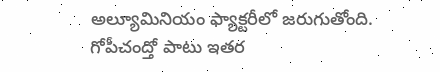అల్యూమినియం ఫ్యాక్టరీలో జరుగుతోంది.
గోపీచంద్తో పాటు ఇతర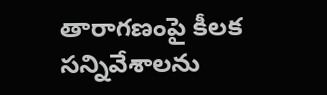తారాగణంపై కీలక సన్నివేశాలను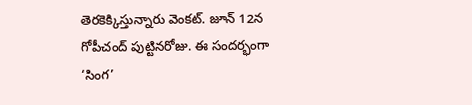తెరకెక్కిస్తున్నారు వెంకట్. జూన్ 12న గోపీచంద్ పుట్టినరోజు. ఈ సందర్భంగా ‘సింగ’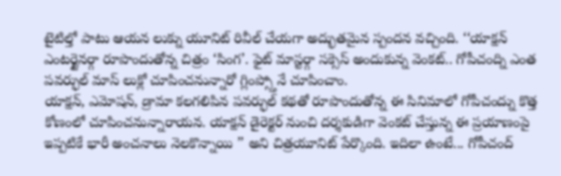టైటిల్తో పాటు ఆయన లుక్ను యూనిట్ రివీల్ చేయగా అద్భుతమైన స్పందన వచ్చింది. ‘‘యాక్షన్ ఎంటర్టైనర్గా రూపొందుతోన్న చిత్రం ‘సింగ’. ఫైట్ మాస్టర్గా సక్సెస్ అందుకున్న వెంకట్.. గోపీచంద్ని ఎంత పవర్ఫుల్ మాస్ లుక్లో చూపించనున్నారో గ్లింప్స్తోనే చూపించాం.
యాక్షన్, ఎమోషన్, డ్రామా కలగలిపిన పవర్ఫుల్ కథతో రూపొందుతోన్న ఈ సినిమాలో గోపీచంద్ను కొత్త కోణంలో చూపించనున్నారాయన. యాక్షన్ డైరెక్టర్ నుంచి దర్శకుడిగా వెంకట్ చేస్తున్న ఈ ప్రయాణంపై ఇప్పటికే భారీ అంచనాలు నెలకొన్నాయి ’’ అని చిత్రయూనిట్ పేర్కొంది. ఇదిలా ఉంటే... గోపీచంద్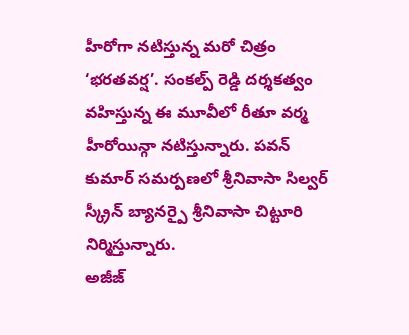హీరోగా నటిస్తున్న మరో చిత్రం ‘భరతవర్ష’. సంకల్ప్ రెడ్డి దర్శకత్వం వహిస్తున్న ఈ మూవీలో రీతూ వర్మ హీరోయిన్గా నటిస్తున్నారు. పవన్ కుమార్ సమర్పణలో శ్రీనివాసా సిల్వర్ స్క్రీన్ బ్యానర్పై శ్రీనివాసా చిట్టూరి నిర్మిస్తున్నారు.
అజీజ్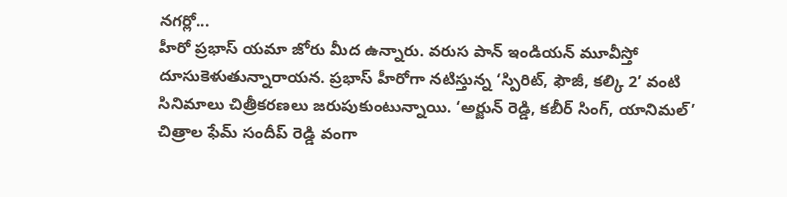నగర్లో...
హీరో ప్రభాస్ యమా జోరు మీద ఉన్నారు. వరుస పాన్ ఇండియన్ మూవీస్తో దూసుకెళుతున్నారాయన. ప్రభాస్ హీరోగా నటిస్తున్న ‘స్పిరిట్, ఫౌజీ, కల్కి 2’ వంటి సినిమాలు చిత్రీకరణలు జరుపుకుంటున్నాయి. ‘అర్జున్ రెడ్డి, కబీర్ సింగ్, యానిమల్’ చిత్రాల ఫేమ్ సందీప్ రెడ్డి వంగా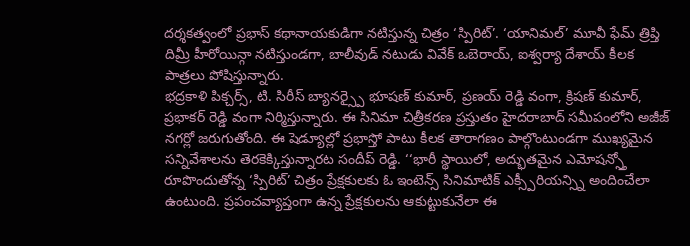దర్శకత్వంలో ప్రభాస్ కథానాయకుడిగా నటిస్తున్న చిత్రం ‘స్పిరిట్’. ‘యానిమల్’ మూవీ ఫేమ్ త్రిప్తి దిమ్రీ హీరోయిన్గా నటిస్తుండగా, బాలీవుడ్ నటుడు వివేక్ ఒబెరాయ్, ఐశ్వర్యా దేశాయ్ కీలక పాత్రలు పోషిస్తున్నారు.
భద్రకాళి పిక్చర్స్, టి. సిరీస్ బ్యానర్స్పై భూషణ్ కుమార్, ప్రణయ్ రెడ్డి వంగా, క్రిషణ్ కుమార్, ప్రభాకర్ రెడ్డి వంగా నిర్మిస్తున్నారు. ఈ సినిమా చిత్రీకరణ ప్రస్తుతం హైదరాబాద్ సమీపంలోని అజీజ్ నగర్లో జరుగుతోంది. ఈ షెడ్యూల్లో ప్రభాస్తో పాటు కీలక తారాగణం పాల్గొంటుండగా ముఖ్యమైన సన్నివేశాలను తెరకెక్కిస్తున్నారట సందీప్ రెడ్డి. ‘‘భారీ స్థాయిలో, అద్భుతమైన ఎమోషన్స్తో రూపొందుతోన్న ‘స్పిరిట్’ చిత్రం ప్రేక్షకులకు ఓ ఇంటెన్స్ సినిమాటిక్ ఎక్స్పీరియన్స్ని అందించేలా ఉంటుంది. ప్రపంచవ్యాప్తంగా ఉన్న ప్రేక్షకులను ఆకుట్టుకునేలా ఈ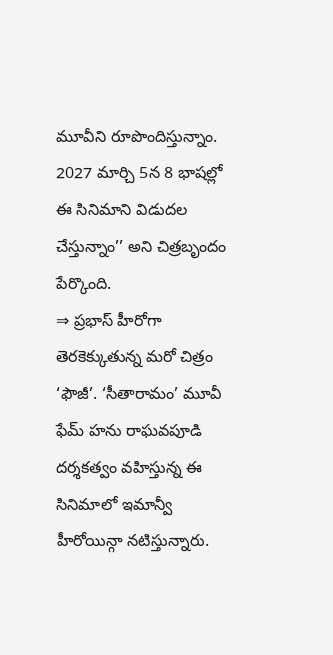మూవీని రూపొందిస్తున్నాం. 2027 మార్చి 5న 8 భాషల్లో ఈ సినిమాని విడుదల చేస్తున్నాం’’ అని చిత్రబృందం పేర్కొంది.
⇒ ప్రభాస్ హీరోగా తెరకెక్కుతున్న మరో చిత్రం ‘ఫౌజీ’. ‘సీతారామం’ మూవీ ఫేమ్ హను రాఘవపూడి దర్శకత్వం వహిస్తున్న ఈ సినిమాలో ఇమాన్వీ హీరోయిన్గా నటిస్తున్నారు.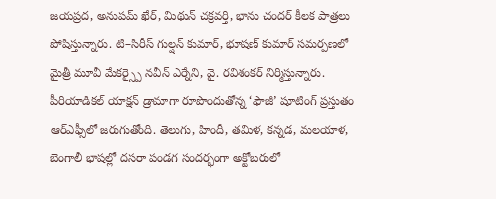జయప్రద, అనుపమ్ ఖేర్, మిథున్ చక్రవర్తి, భాను చందర్ కీలక పాత్రలు పోషిస్తున్నారు. టి–సిరీస్ గుల్షన్ కుమార్, భూషణ్ కుమార్ సమర్పణలో మైత్రీ మూవీ మేకర్స్పై నవీన్ ఎర్నేని, వై. రవిశంకర్ నిర్మిస్తున్నారు. పీరియాడికల్ యాక్షన్ డ్రామాగా రూపొందుతోన్న ‘ఫౌజీ’ షూటింగ్ ప్రస్తుతం ఆర్ఎఫ్సీలో జరుగుతోంది. తెలుగు, హిందీ, తమిళ, కన్నడ, మలయాళ, బెంగాలీ భాషల్లో దసరా పండగ సందర్భంగా అక్టోబరులో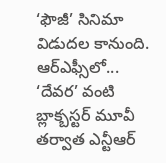‘ఫౌజీ’ సినిమా విడుదల కానుంది.
ఆర్ఎఫ్సీలో...
‘దేవర’ వంటి బ్లాక్బస్టర్ మూవీ తర్వాత ఎన్టీఆర్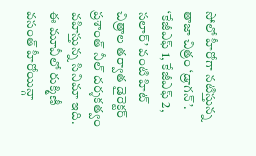సోలో హీరోగా నటిస్తున్న తాజా చిత్రం ‘డ్రాగన్’. ‘కేజీఎఫ్ 1, కేజీఎఫ్ 2, సలార్’ వంటి హిట్ చిత్రాల తర్వాత డైరెక్టర్ ప్రశాంత్ నీల్ దర్శకత్వం వహిస్తున్న సినిమా ఇది. ఈ మూవీలో రుక్మిణీ వసంత్ హీరోయిన్గా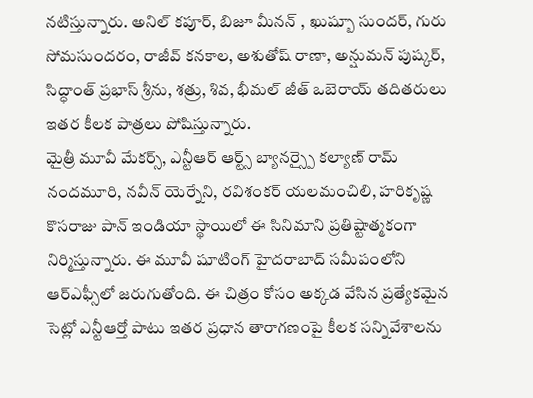నటిస్తున్నారు. అనిల్ కపూర్, బిజూ మీనన్ , ఖుష్బూ సుందర్, గురు సోమసుందరం, రాజీవ్ కనకాల, అశుతోష్ రాణా, అన్షుమన్ పుష్కర్, సిద్ధాంత్ ప్రభాస్ శ్రీను, శత్రు, శివ, భీమల్ జీత్ ఒబెరాయ్ తదితరులు ఇతర కీలక పాత్రలు పోషిస్తున్నారు.
మైత్రీ మూవీ మేకర్స్, ఎన్టీఆర్ ఆర్ట్స్ బ్యానర్స్పై కల్యాణ్ రామ్ నందమూరి, నవీన్ యెర్నేని, రవిశంకర్ యలమంచిలి, హరికృష్ణ కొసరాజు పాన్ ఇండియా స్థాయిలో ఈ సినిమాని ప్రతిష్టాత్మకంగా నిర్మిస్తున్నారు. ఈ మూవీ షూటింగ్ హైదరాబాద్ సమీపంలోని ఆర్ఎఫ్సీలో జరుగుతోంది. ఈ చిత్రం కోసం అక్కడ వేసిన ప్రత్యేకమైన సెట్లో ఎన్టీఆర్తో పాటు ఇతర ప్రధాన తారాగణంపై కీలక సన్నివేశాలను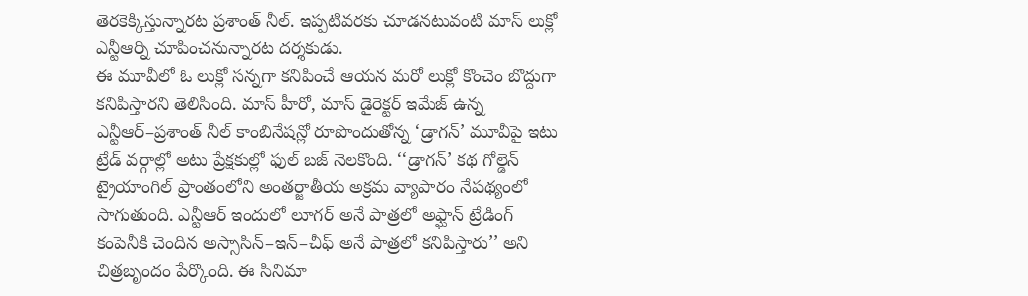తెరకెక్కిస్తున్నారట ప్రశాంత్ నీల్. ఇప్పటివరకు చూడనటువంటి మాస్ లుక్లో ఎన్టీఆర్ని చూపించనున్నారట దర్శకుడు.
ఈ మూవీలో ఓ లుక్లో సన్నగా కనిపించే ఆయన మరో లుక్లో కొంచెం బొద్దుగా కనిపిస్తారని తెలిసింది. మాస్ హీరో, మాస్ డైరెక్టర్ ఇమేజ్ ఉన్న ఎన్టీఆర్–ప్రశాంత్ నీల్ కాంబినేషన్లో రూపొందుతోన్న ‘డ్రాగన్’ మూవీపై ఇటు ట్రేడ్ వర్గాల్లో అటు ప్రేక్షకుల్లో ఫుల్ బజ్ నెలకొంది. ‘‘డ్రాగన్’ కథ గోల్డెన్ ట్రైయాంగిల్ ప్రాంతంలోని అంతర్జాతీయ అక్రమ వ్యాపారం నేపథ్యంలో సాగుతుంది. ఎన్టీఆర్ ఇందులో లూగర్ అనే పాత్రలో అఫ్ఘాన్ ట్రేడింగ్ కంపెనీకి చెందిన అస్సాసిన్–ఇన్–చీఫ్ అనే పాత్రలో కనిపిస్తారు’’ అని చిత్రబృందం పేర్కొంది. ఈ సినిమా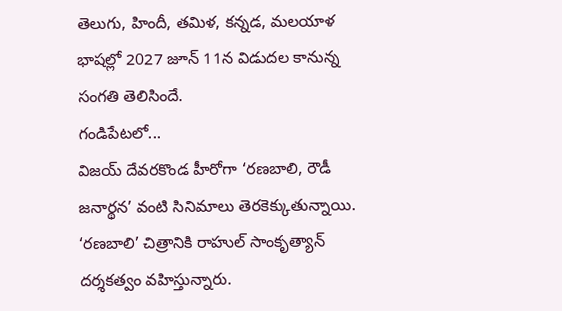తెలుగు, హిందీ, తమిళ, కన్నడ, మలయాళ భాషల్లో 2027 జూన్ 11న విడుదల కానున్న సంగతి తెలిసిందే.
గండిపేటలో...
విజయ్ దేవరకొండ హీరోగా ‘రణబాలి, రౌడీ జనార్థన’ వంటి సినిమాలు తెరకెక్కుతున్నాయి. ‘రణబాలి’ చిత్రానికి రాహుల్ సాంకృత్యాన్ దర్శకత్వం వహిస్తున్నారు.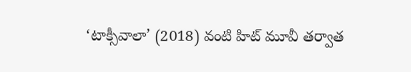‘టాక్సీవాలా’ (2018) వంటి హిట్ మూవీ తర్వాత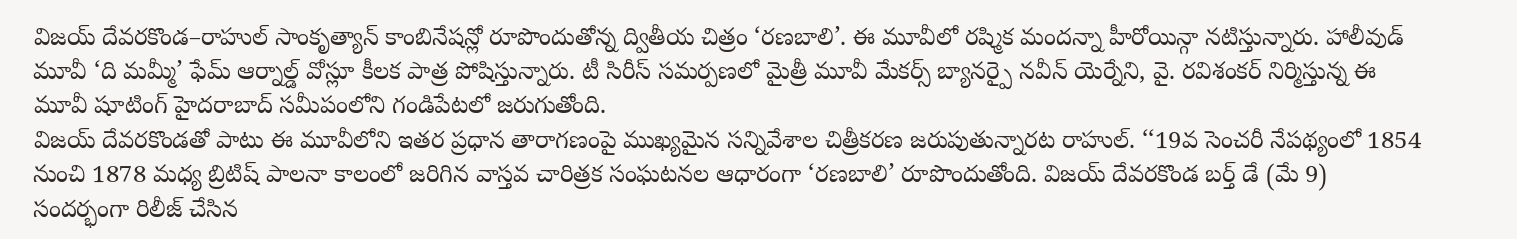విజయ్ దేవరకొండ–రాహుల్ సాంకృత్యాన్ కాంబినేషన్లో రూపొందుతోన్న ద్వితీయ చిత్రం ‘రణబాలి’. ఈ మూవీలో రష్మిక మందన్నా హీరోయిన్గా నటిస్తున్నారు. హాలీవుడ్ మూవీ ‘ది మమ్మీ’ ఫేమ్ ఆర్నాల్డ్ వోస్లూ కీలక పాత్ర పోషిస్తున్నారు. టీ సిరీస్ సమర్పణలో మైత్రీ మూవీ మేకర్స్ బ్యానర్పై నవీన్ యెర్నేని, వై. రవిశంకర్ నిర్మిస్తున్న ఈ మూవీ షూటింగ్ హైదరాబాద్ సమీపంలోని గండిపేటలో జరుగుతోంది.
విజయ్ దేవరకొండతో పాటు ఈ మూవీలోని ఇతర ప్రధాన తారాగణంపై ముఖ్యమైన సన్నివేశాల చిత్రీకరణ జరుపుతున్నారట రాహుల్. ‘‘19వ సెంచరీ నేపథ్యంలో 1854 నుంచి 1878 మధ్య బ్రిటిష్ పాలనా కాలంలో జరిగిన వాస్తవ చారిత్రక సంఘటనల ఆధారంగా ‘రణబాలి’ రూపొందుతోంది. విజయ్ దేవరకొండ బర్త్ డే (మే 9) సందర్భంగా రిలీజ్ చేసిన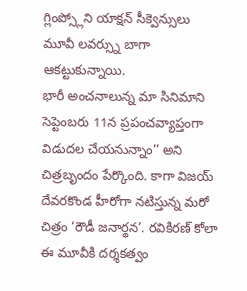గ్లింప్స్లోని యాక్షన్ సీక్వెన్సులు మూవీ లవర్స్ను బాగా ఆకట్టుకున్నాయి.
భారీ అంచనాలున్న మా సినిమాని సెప్టెంబరు 11న ప్రపంచవ్యాప్తంగా విడుదల చేయనున్నాం’’ అని చిత్రబృందం పేర్కొంది. కాగా విజయ్ దేవరకొండ హీరోగా నటిస్తున్న మరో చిత్రం ‘రౌడీ జనార్థన’. రవికిరణ్ కోలా ఈ మూవీకి దర్శకత్వం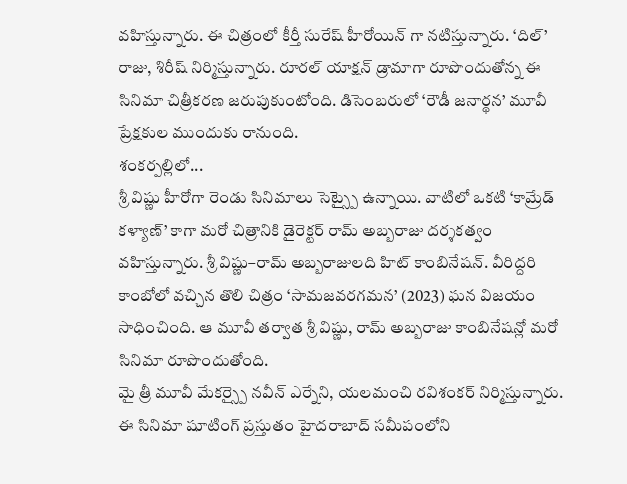వహిస్తున్నారు. ఈ చిత్రంలో కీర్తీ సురేష్ హీరోయిన్ గా నటిస్తున్నారు. ‘దిల్’ రాజు, శిరీష్ నిర్మిస్తున్నారు. రూరల్ యాక్షన్ డ్రామాగా రూపొందుతోన్న ఈ సినిమా చిత్రీకరణ జరుపుకుంటోంది. డిసెంబరులో ‘రౌడీ జనార్థన’ మూవీ ప్రేక్షకుల ముందుకు రానుంది.
శంకర్పల్లిలో...
శ్రీ విష్ణు హీరోగా రెండు సినిమాలు సెట్స్పై ఉన్నాయి. వాటిలో ఒకటి ‘కామ్రేడ్ కళ్యాణ్’ కాగా మరో చిత్రానికి డైరెక్టర్ రామ్ అబ్బరాజు దర్శకత్వం వహిస్తున్నారు. శ్రీ విష్ణు–రామ్ అబ్బరాజులది హిట్ కాంబినేషన్. వీరిద్దరి కాంబోలో వచ్చిన తొలి చిత్రం ‘సామజవరగమన’ (2023) ఘన విజయం సాధించింది. ఆ మూవీ తర్వాత శ్రీ విష్ణు, రామ్ అబ్బరాజు కాంబినేషన్లో మరో సినిమా రూపొందుతోంది.
మై త్రీ మూవీ మేకర్స్పై నవీన్ ఎర్నేని, యలమంచి రవిశంకర్ నిర్మిస్తున్నారు. ఈ సినిమా షూటింగ్ ప్రస్తుతం హైదరాబాద్ సమీపంలోని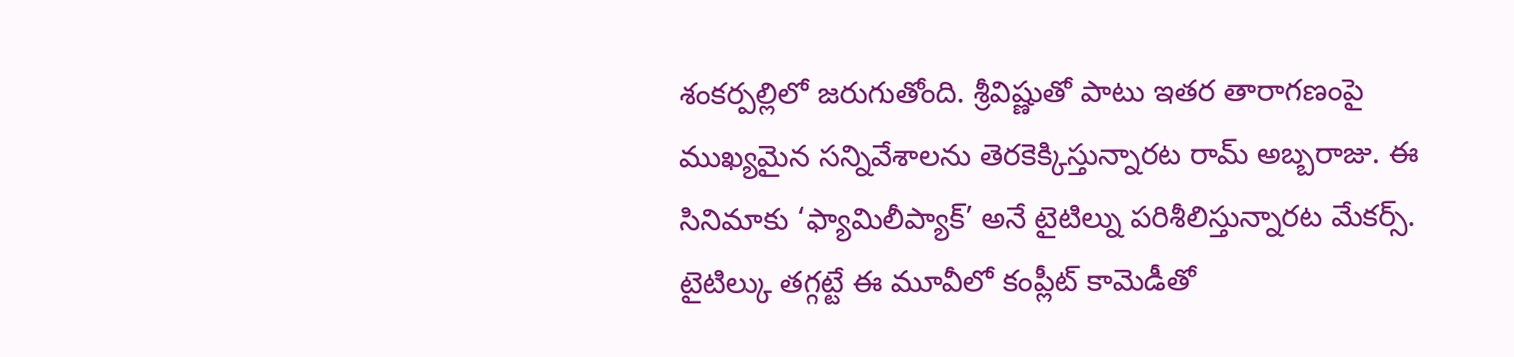శంకర్పల్లిలో జరుగుతోంది. శ్రీవిష్ణుతో పాటు ఇతర తారాగణంపై ముఖ్యమైన సన్నివేశాలను తెరకెక్కిస్తున్నారట రామ్ అబ్బరాజు. ఈ సినిమాకు ‘ఫ్యామిలీప్యాక్’ అనే టైటిల్ను పరిశీలిస్తున్నారట మేకర్స్.
టైటిల్కు తగ్గట్టే ఈ మూవీలో కంప్లీట్ కామెడీతో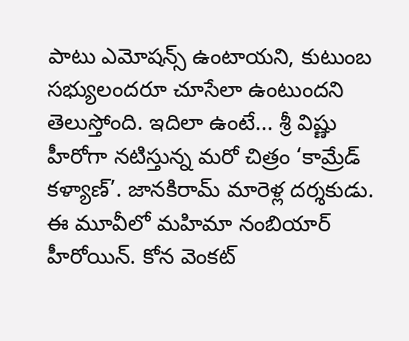పాటు ఎమోషన్స్ ఉంటాయని, కుటుంబ సభ్యులందరూ చూసేలా ఉంటుందని తెలుస్తోంది. ఇదిలా ఉంటే... శ్రీ విష్ణు హీరోగా నటిస్తున్న మరో చిత్రం ‘కామ్రేడ్ కళ్యాణ్’. జానకిరామ్ మారెళ్ల దర్శకుడు. ఈ మూవీలో మహిమా నంబియార్ హీరోయిన్. కోన వెంకట్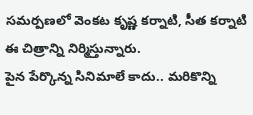సమర్పణలో వెంకట కృష్ణ కర్నాటి, సీత కర్నాటి ఈ చిత్రాన్ని నిర్మిస్తున్నారు.
పైన పేర్కొన్న సినిమాలే కాదు.. మరికొన్ని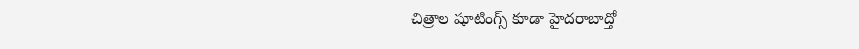చిత్రాల షూటింగ్స్ కూడా హైదరాబాద్తో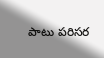పాటు పరిసర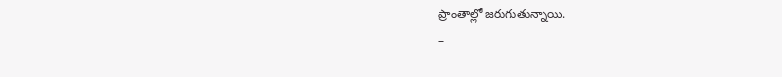ప్రాంతాల్లో జరుగుతున్నాయి.
–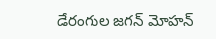డేరంగుల జగన్ మోహన్